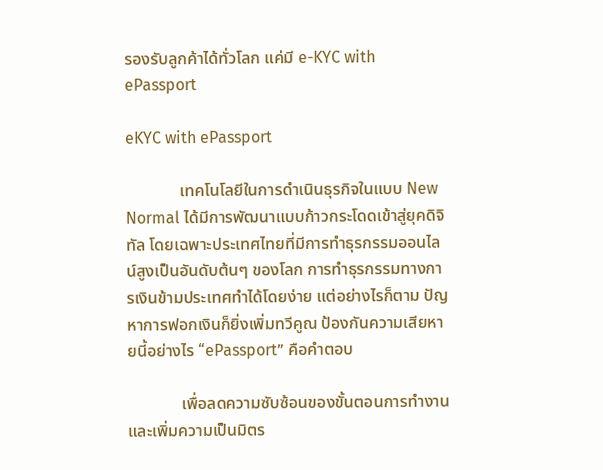รองรับลูกค้าได้ทั่วโลก แค่มี e-KYC with ePassport

eKYC with ePassport

             เทคโนโลยีในการดำเนินธุรกิจในแบบ New Normal ได้มีการพัฒนาแบบก้าวกระโดดเข้าสู่ยุคดิจิทัล โดยเฉพาะประเทศไทยที่มีการทำธุรกรรมออนไลน์สูงเป็นอันดับต้นๆ ของโลก การทำธุรกรรมทางการเงินข้ามประเทศทำได้โดยง่าย แต่อย่างไรก็ตาม ปัญหาการฟอกเงินก็ยิ่งเพิ่มทวีคูณ ป้องกันความเสียหายนี้อย่างไร “ePassport” คือคำตอบ

             เพื่อลดความซับซ้อนของขั้นตอนการทำงาน และเพิ่มความเป็นมิตร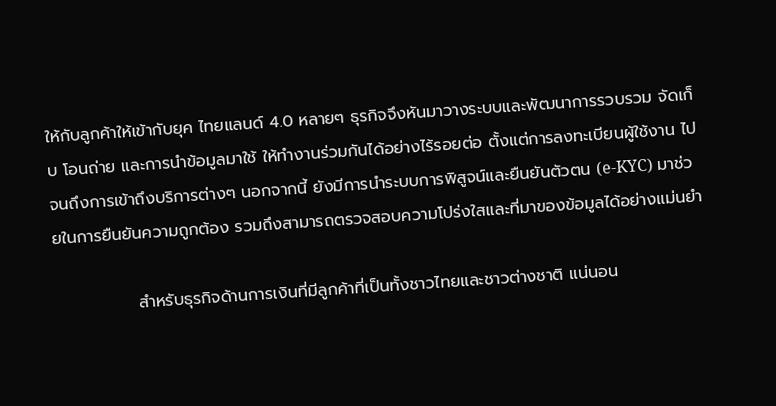ให้กับลูกค้าให้เข้ากับยุค ไทยแลนด์ 4.0 หลายๆ ธุรกิจจึงหันมาวางระบบและพัฒนาการรวบรวม จัดเก็บ โอนถ่าย และการนำข้อมูลมาใช้ ให้ทำงานร่วมกันได้อย่างไร้รอยต่อ ตั้งแต่การลงทะเบียนผู้ใช้งาน ไปจนถึงการเข้าถึงบริการต่างๆ นอกจากนี้ ยังมีการนำระบบการพิสูจน์และยืนยันตัวตน (e-KYC) มาช่วยในการยืนยันความถูกต้อง รวมถึงสามารถตรวจสอบความโปร่งใสและที่มาของข้อมูลได้อย่างแม่นยำ

              สำหรับธุรกิจด้านการเงินที่มีลูกค้าที่เป็นทั้งชาวไทยและชาวต่างชาติ แน่นอน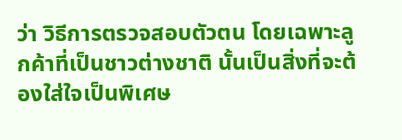ว่า วิธีการตรวจสอบตัวตน โดยเฉพาะลูกค้าที่เป็นชาวต่างชาติ นั้นเป็นสิ่งที่จะต้องใส่ใจเป็นพิเศษ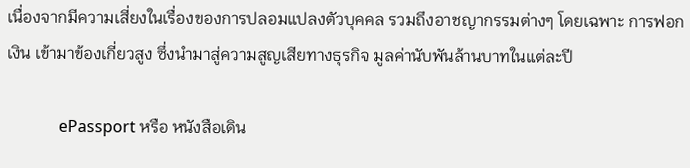เนื่องจากมีความเสี่ยงในเรื่องของการปลอมแปลงตัวบุคคล รวมถึงอาชญากรรมต่างๆ โดยเฉพาะ การฟอกเงิน เข้ามาข้องเกี่ยวสูง ซึ่งนำมาสู่ความสูญเสียทางธุรกิจ มูลค่านับพันล้านบาทในแต่ละปี

             ePassport หรือ หนังสือเดิน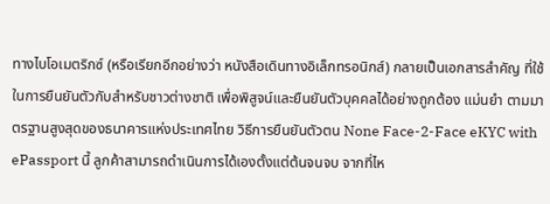ทางไบโอเมตริกซ์ (หรือเรียกอีกอย่างว่า หนังสือเดินทางอิเล็กทรอนิกส์) กลายเป็นเอกสารสำคัญ ที่ใช้ในการยืนยันตัวกับสำหรับชาวต่างชาติ เพื่อพิสูจน์และยืนยันตัวบุคคลได้อย่างถูกต้อง แม่นยำ ตามมาตรฐานสูงสุดของธนาคารแห่งประเทศไทย วิธีการยืนยันตัวตน None Face-2-Face eKYC with ePassport นี้ ลูกค้าสามารถดำเนินการได้เองตั้งแต่ต้นจนจบ จากที่ไห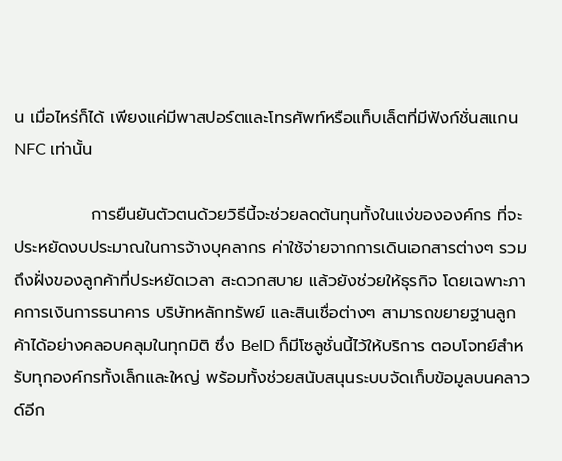น เมื่อไหร่ก็ได้ เพียงแค่มีพาสปอร์ตและโทรศัพท์หรือแท็บเล็ตที่มีฟังก์ชั่นสแกน NFC เท่านั้น

             การยืนยันตัวตนด้วยวิธีนี้จะช่วยลดต้นทุนทั้งในแง่ขององค์กร ที่จะประหยัดงบประมาณในการจ้างบุคลากร ค่าใช้จ่ายจากการเดินเอกสารต่างๆ รวมถึงฝั่งของลูกค้าที่ประหยัดเวลา สะดวกสบาย แล้วยังช่วยให้ธุรกิจ โดยเฉพาะภาคการเงินการธนาคาร บริษัทหลักทรัพย์ และสินเชื่อต่างๆ สามารถขยายฐานลูกค้าได้อย่างคลอบคลุมในทุกมิติ ซึ่ง BeID ก็มีโซลูชั่นนี้ไว้ให้บริการ ตอบโจทย์สำหรับทุกองค์กรทั้งเล็กและใหญ่ พร้อมทั้งช่วยสนับสนุนระบบจัดเก็บข้อมูลบนคลาวด์อีก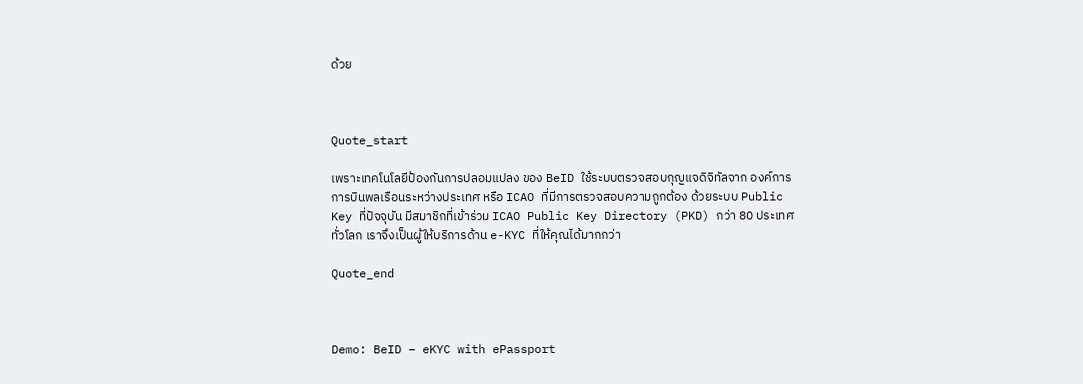ด้วย



Quote_start

เพราะเทคโนโลยีป้องกันการปลอมแปลง ของ BeID ใช้ระบบตรวจสอบกุญแจดิจิทัลจาก องค์การการบินพลเรือนระหว่างประเทศ หรือ ICAO ที่มีการตรวจสอบความถูกต้อง ด้วยระบบ Public Key ที่ปัจจุบัน มีสมาชิกที่เข้าร่วม ICAO Public Key Directory (PKD) กว่า 80 ประเทศทั่วโลก เราจึงเป็นผู้ให้บริการด้าน e-KYC ที่ให้คุณได้มากกว่า

Quote_end



Demo: BeID – eKYC with ePassport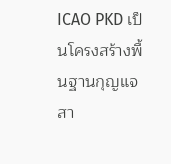ICAO PKD เป็นโครงสร้างพื้นฐานกุญแจสา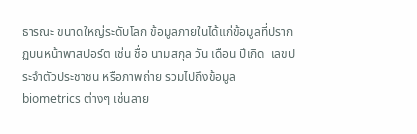ธารณะ ขนาดใหญ่ระดับโลก ข้อมูลภายในได้แก่ข้อมูลที่ปรากฏบนหน้าพาสปอร์ต เช่น ชื่อ นามสกุล วัน เดือน ปีเกิด  เลขประจำตัวประชาชน หรือภาพถ่าย รวมไปถึงข้อมูล biometrics ต่างๆ เช่นลาย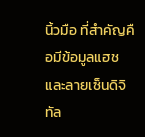นิ้วมือ ที่สำคัญคือมีข้อมูลแฮชและลายเซ็นดิจิทัล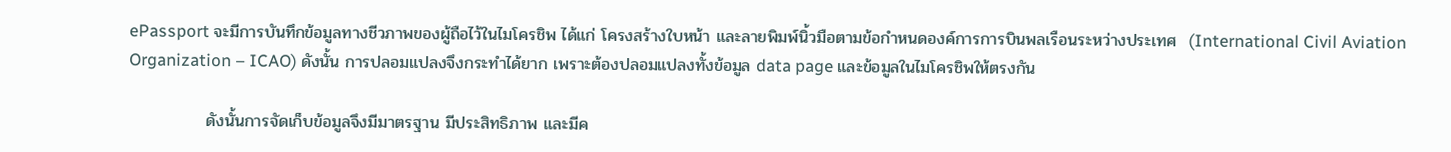ePassport จะมีการบันทึกข้อมูลทางชีวภาพของผู้ถือไว้ในไมโครชิพ ได้แก่ โครงสร้างใบหน้า และลายพิมพ์นิ้วมือตามข้อกำหนดองค์การการบินพลเรือนระหว่างประเทศ  (International Civil Aviation Organization – ICAO) ดังนั้น การปลอมแปลงจึงกระทำได้ยาก เพราะต้องปลอมแปลงทั้งข้อมูล data page และข้อมูลในไมโครชิพให้ตรงกัน

             ดังนั้นการจัดเก็บข้อมูลจึงมีมาตรฐาน มีประสิทธิภาพ และมีค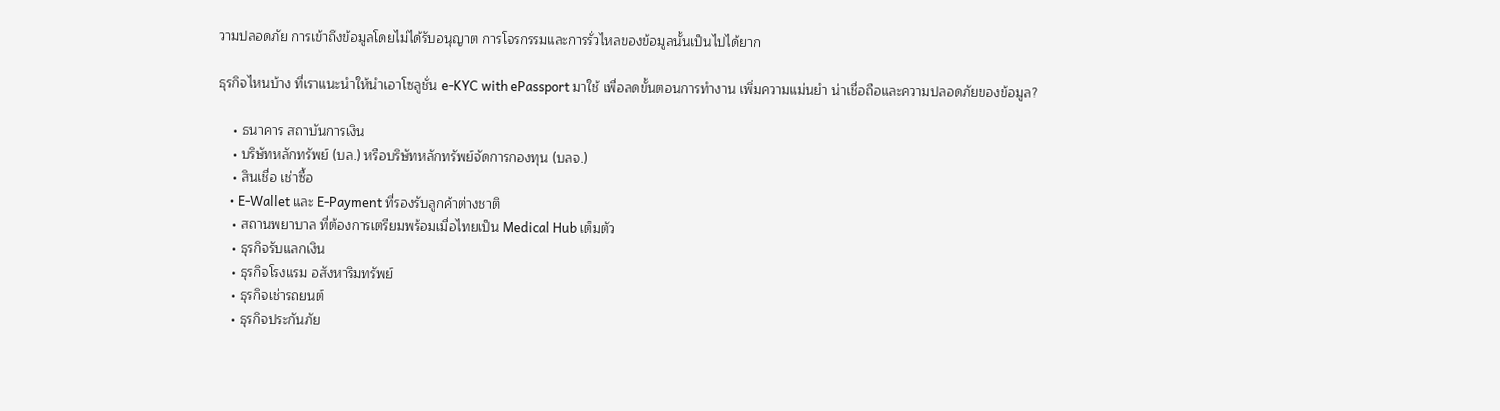วามปลอดภัย การเข้าถึงข้อมูลโดยไม่ได้รับอนุญาต การโจรกรรมและการรั่วไหลของข้อมูลนั้นเป็นไปได้ยาก

ธุรกิจไหนบ้าง ที่เราแนะนำให้นำเอาโซลูชั่น e-KYC with ePassport มาใช้ เพื่อลดขั้นตอนการทำงาน เพิ่มความแม่นยำ น่าเชื่อถือและความปลอดภัยของข้อมูล?

    • ธนาคาร สถาบันการเงิน
    • บริษัทหลักทรัพย์ (บล.) หรือบริษัทหลักทรัพย์จัดการกองทุน (บลจ.)
    • สินเชื่อ เช่าซื้อ
    • E-Wallet และ E-Payment ที่รองรับลูกค้าต่างชาติ
    • สถานพยาบาล ที่ต้องการเตรียมพร้อมเมื่อไทยเป็น Medical Hub เต็มตัว
    • ธุรกิจรับแลกเงิน
    • ธุรกิจโรงแรม อสังหาริมทรัพย์
    • ธุรกิจเช่ารถยนต์
    • ธุรกิจประกันภัย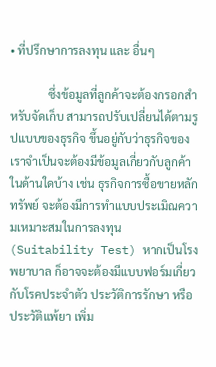• ที่ปรึกษาการลงทุน และ อื่นๆ

             ซึ่งข้อมูลที่ลูกค้าจะต้องกรอกสำหรับจัดเก็บ สามารถปรับเปลี่ยนได้ตามรูปแบบของธุรกิจ ขึ้นอยู่กับว่าธุรกิจของเราจำเป็นจะต้องมีข้อมูลเกี่ยวกับลูกค้าในด้านใดบ้าง เช่น ธุรกิจการซื้อขายหลักทรัพย์ จะต้องมีการทำแบบประเมิณความเหมาะสมในการลงทุน (Suitability Test) หากเป็นโรงพยาบาล ก็อาจจะต้องมีแบบฟอร์มเกี่ยวกับโรคประจำตัว ประวัติการรักษา หรือประวัติแพ้ยา เพิ่ม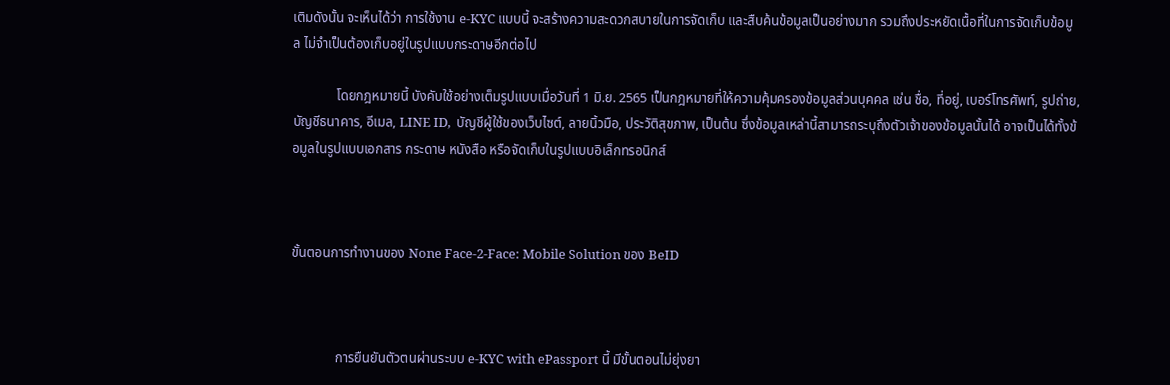เติมดังนั้น จะเห็นได้ว่า การใช้งาน e-KYC แบบนี้ จะสร้างความสะดวกสบายในการจัดเก็บ และสืบค้นข้อมูลเป็นอย่างมาก รวมถึงประหยัดเนื้อที่ในการจัดเก็บข้อมูล ไม่จำเป็นต้องเก็บอยู่ในรูปแบบกระดาษอีกต่อไป

             โดยกฎหมายนี้ บังคับใช้อย่างเต็มรูปแบบเมื่อวันที่ 1 มิ.ย. 2565 เป็นกฎหมายที่ให้ความคุ้มครองข้อมูลส่วนบุคคล เช่น ชื่อ, ที่อยู่, เบอร์โทรศัพท์, รูปถ่าย, บัญชีธนาคาร, อีเมล, LINE ID,  บัญชีผู้ใช้ของเว็บไซต์, ลายนิ้วมือ, ประวัติสุขภาพ, เป็นต้น ซึ่งข้อมูลเหล่านี้สามารถระบุถึงตัวเจ้าของข้อมูลนั้นได้ อาจเป็นได้ทั้งข้อมูลในรูปแบบเอกสาร กระดาษ หนังสือ หรือจัดเก็บในรูปแบบอิเล็กทรอนิกส์



ขั้นตอนการทำงานของ None Face-2-Face: Mobile Solution ของ BeID



             การยืนยันตัวตนผ่านระบบ e-KYC with ePassport นี้ มีขั้นตอนไม่ยุ่งยา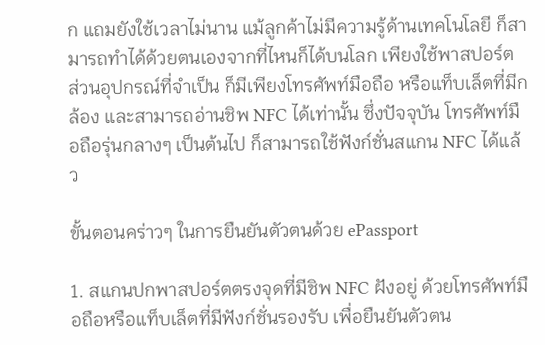ก แถมยังใช้เวลาไม่นาน แม้ลูกค้าไม่มีความรู้ด้านเทคโนโลยี ก็สามารถทำได้ด้วยตนเองจากที่ไหนก็ได้บนโลก เพียงใช้พาสปอร์ต ส่วนอุปกรณ์ที่จำเป็น ก็มีเพียงโทรศัพท์มือถือ หรือแท็บเล็ตที่มีกล้อง และสามารถอ่านชิพ NFC ได้เท่านั้น ซึ่งปัจจุบัน โทรศัพท์มือถือรุ่นกลางๆ เป็นต้นไป ก็สามารถใช้ฟังก์ชั่นสแกน NFC ได้แล้ว

ขั้นตอนคร่าวๆ ในการยืนยันตัวตนด้วย ePassport

1. สแกนปกพาสปอร์ตตรงจุดที่มีชิพ NFC ฝังอยู่ ด้วยโทรศัพท์มือถือหรือแท็บเล็ตที่มีฟังก์ชั่นรองรับ เพื่อยืนยันตัวตน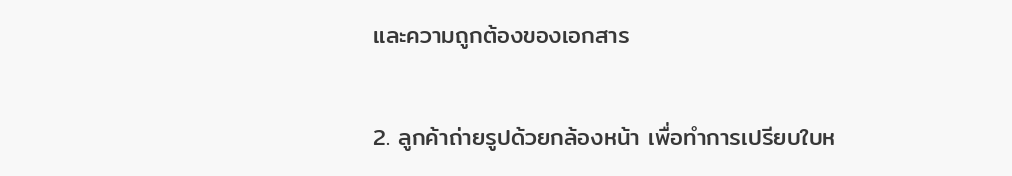และความถูกต้องของเอกสาร

2. ลูกค้าถ่ายรูปด้วยกล้องหน้า เพื่อทำการเปรียบใบห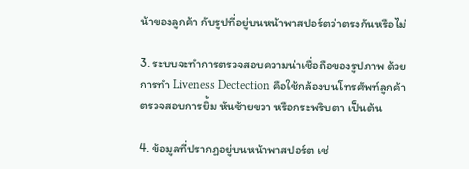น้าของลูกค้า กับรูปที่อยู่บนหน้าพาสปอร์ตว่าตรงกันหรือไม่

3. ระบบจะทำการตรวจสอบความน่าเชื่อถือของรูปภาพ ด้วยการทำ Liveness Dectection คือใช้กล้องบนโทรศัพท์ลูกค้า ตรวจสอบการยิ้ม หันซ้ายขวา หรือกระพริบตา เป็นต้น

4. ข้อมูลที่ปรากฏอยู่บนหน้าพาสปอร์ต เช่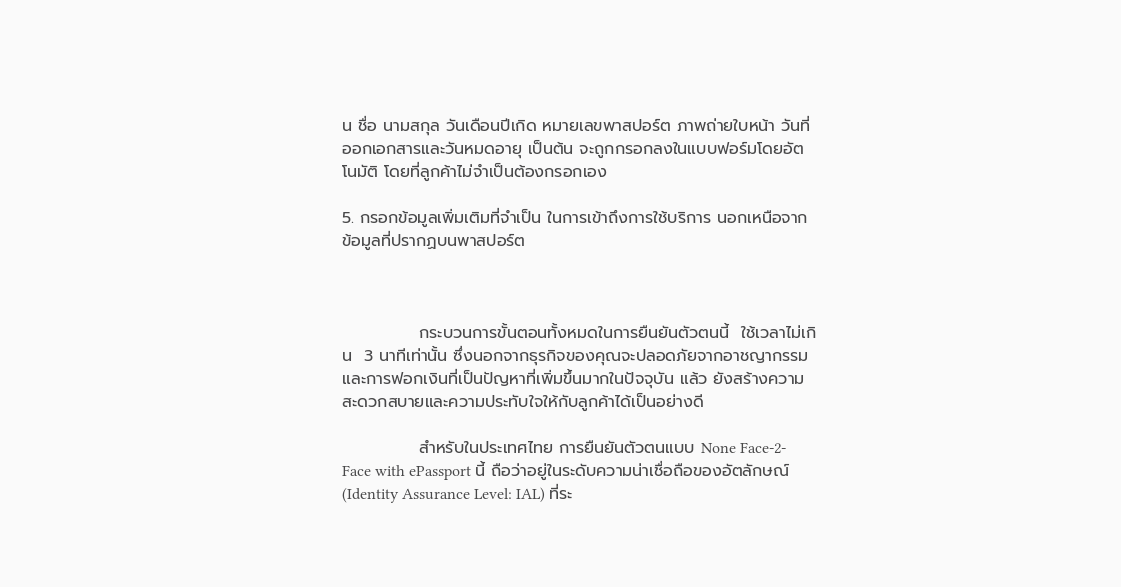น ชื่อ นามสกุล วันเดือนปีเกิด หมายเลขพาสปอร์ต ภาพถ่ายใบหน้า วันที่ออกเอกสารและวันหมดอายุ เป็นต้น จะถูกกรอกลงในแบบฟอร์มโดยอัตโนมัติ โดยที่ลูกค้าไม่จำเป็นต้องกรอกเอง

5. กรอกข้อมูลเพิ่มเติมที่จำเป็น ในการเข้าถึงการใช้บริการ นอกเหนือจากข้อมูลที่ปรากฏบนพาสปอร์ต



             กระบวนการขั้นตอนทั้งหมดในการยืนยันตัวตนนี้  ใช้เวลาไม่เกิน  3 นาทีเท่านั้น ซึ่งนอกจากธุรกิจของคุณจะปลอดภัยจากอาชญากรรมและการฟอกเงินที่เป็นปัญหาที่เพิ่มขึ้นมากในปัจจุบัน แล้ว ยังสร้างความสะดวกสบายและความประทับใจให้กับลูกค้าได้เป็นอย่างดี

             สำหรับในประเทศไทย การยืนยันตัวตนแบบ None Face-2-Face with ePassport นี้ ถือว่าอยู่ในระดับความน่าเชื่อถือของอัตลักษณ์ (Identity Assurance Level: IAL) ที่ระ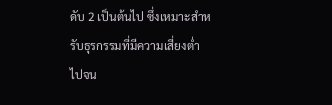ดับ 2 เป็นต้นไป ซึ่งเหมาะสำหรับธุรกรรมที่มีความเสี่ยงต่ำ ไปจน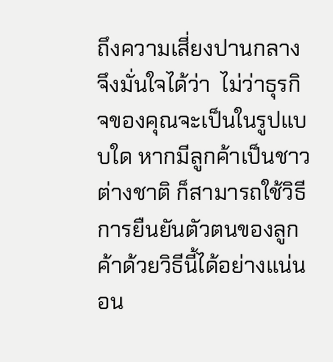ถึงความเสี่ยงปานกลาง  จึงมั่นใจได้ว่า  ไม่ว่าธุรกิจของคุณจะเป็นในรูปแบบใด หากมีลูกค้าเป็นชาวต่างชาติ ก็สามารถใช้วิธีการยืนยันตัวตนของลูกค้าด้วยวิธีนี้ได้อย่างแน่นอน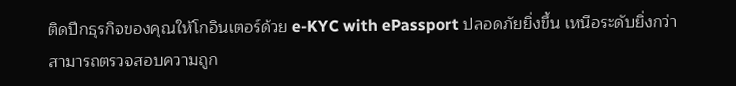ติดปีกธุรกิจของคุณให้โกอินเตอร์ด้วย e-KYC with ePassport ปลอดภัยยิ่งขึ้น เหนือระดับยิ่งกว่า สามารถตรวจสอบความถูก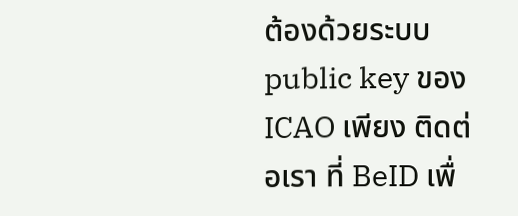ต้องด้วยระบบ public key ของ ICAO เพียง ติดต่อเรา ที่ BeID เพื่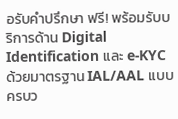อรับคำปรึกษา ฟรี! พร้อมรับบริการด้าน Digital Identification และ e-KYC  ด้วยมาตรฐาน IAL/AAL แบบครบว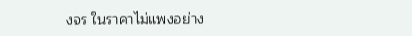งจร ในราคาไม่แพงอย่าง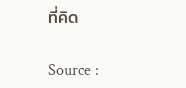ที่คิด

Source :